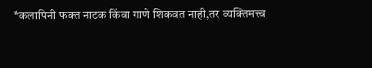*कलापिनी फक्त नाटक किंवा गाणे शिकवत नाही,तर व्यक्तिमत्त्व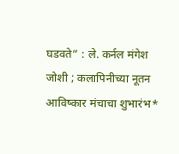घडवते” : ले. कर्नल मंगेश जोशी ; कलापिनीच्या नूतन आविष्कार मंचाचा शुभारंभ*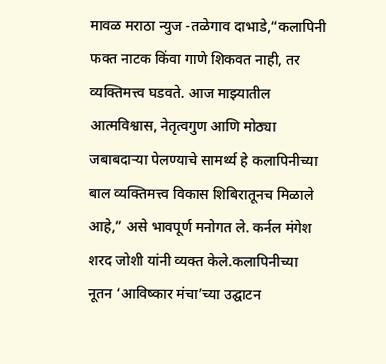मावळ मराठा न्युज -तळेगाव दाभाडे,“कलापिनी फक्त नाटक किंवा गाणे शिकवत नाही, तर व्यक्तिमत्त्व घडवते. आज माझ्यातील आत्मविश्वास, नेतृत्वगुण आणि मोठ्या जबाबदाऱ्या पेलण्याचे सामर्थ्य हे कलापिनीच्या बाल व्यक्तिमत्त्व विकास शिबिरातूनच मिळाले आहे,” असे भावपूर्ण मनोगत ले. कर्नल मंगेश शरद जोशी यांनी व्यक्त केले.कलापिनीच्या नूतन ‘आविष्कार मंचा’च्या उद्घाटन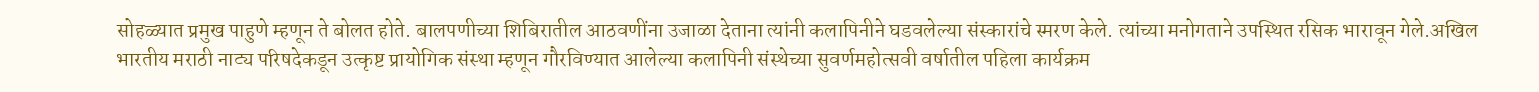सोहळ्यात प्रमुख पाहुणे म्हणून ते बोलत होते. बालपणीच्या शिबिरातील आठवणींना उजाळा देताना त्यांनी कलापिनीने घडवलेल्या संस्कारांचे स्मरण केले. त्यांच्या मनोगताने उपस्थित रसिक भारावून गेले.अखिल भारतीय मराठी नाट्य परिषदेकडून उत्कृष्ट प्रायोगिक संस्था म्हणून गौरविण्यात आलेल्या कलापिनी संस्थेच्या सुवर्णमहोत्सवी वर्षातील पहिला कार्यक्रम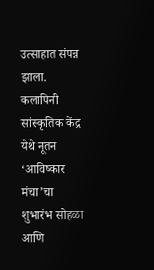उत्साहात संपन्न झाला. कलापिनी सांस्कृतिक केंद्र येथे नूतन ‘आविष्कार मंचा’चा शुभारंभ सोहळा आणि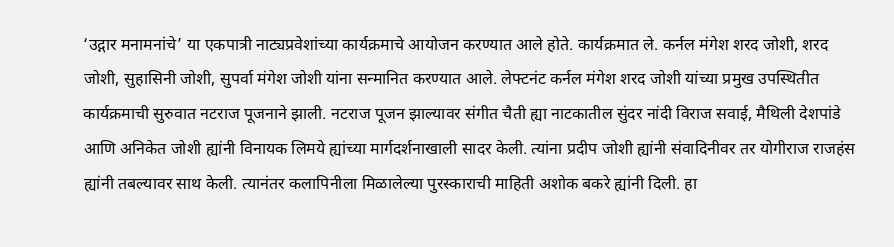‘उद्गार मनामनांचे’ या एकपात्री नाट्यप्रवेशांच्या कार्यक्रमाचे आयोजन करण्यात आले होते. कार्यक्रमात ले. कर्नल मंगेश शरद जोशी, शरद जोशी, सुहासिनी जोशी, सुपर्वा मंगेश जोशी यांना सन्मानित करण्यात आले. लेफ्टनंट कर्नल मंगेश शरद जोशी यांच्या प्रमुख उपस्थितीत कार्यक्रमाची सुरुवात नटराज पूजनाने झाली. नटराज पूजन झाल्यावर संगीत चैती ह्या नाटकातील सुंदर नांदी विराज सवाई, मैथिली देशपांडे आणि अनिकेत जोशी ह्यांनी विनायक लिमये ह्यांच्या मार्गदर्शनाखाली सादर केली. त्यांना प्रदीप जोशी ह्यांनी संवादिनीवर तर योगीराज राजहंस ह्यांनी तबल्यावर साथ केली. त्यानंतर कलापिनीला मिळालेल्या पुरस्काराची माहिती अशोक बकरे ह्यांनी दिली. हा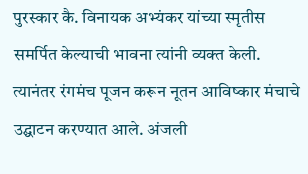पुरस्कार कै. विनायक अभ्यंकर यांच्या स्मृतीस समर्पित केल्याची भावना त्यांनी व्यक्त केली. त्यानंतर रंगमंच पूजन करून नूतन आविष्कार मंचाचे उद्घाटन करण्यात आले. अंजली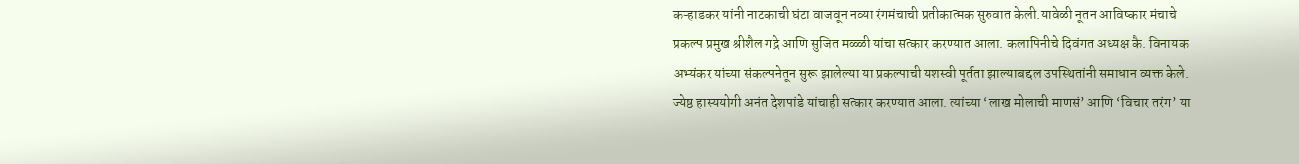कऱ्हाडकर यांनी नाटकाची घंटा वाजवून नव्या रंगमंचाची प्रतीकात्मक सुरुवात केली.यावेळी नूतन आविष्कार मंचाचे प्रकल्प प्रमुख श्रीशैल गद्रे आणि सुजित मळ्ळी यांचा सत्कार करण्यात आला. कलापिनीचे दिवंगत अध्यक्ष कै. विनायक अभ्यंकर यांच्या संकल्पनेतून सुरू झालेल्या या प्रकल्पाची यशस्वी पूर्तता झाल्याबद्दल उपस्थितांनी समाधान व्यक्त केले. ज्येष्ठ हास्ययोगी अनंत देशपांडे यांचाही सत्कार करण्यात आला. त्यांच्या ‘लाख मोलाची माणसं’ आणि ‘विचार तरंग’ या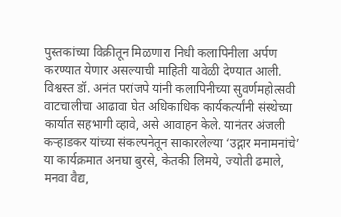पुस्तकांच्या विक्रीतून मिळणारा निधी कलापिनीला अर्पण करण्यात येणार असल्याची माहिती यावेळी देण्यात आली. विश्वस्त डॉ. अनंत परांजपे यांनी कलापिनीच्या सुवर्णमहोत्सवी वाटचालीचा आढावा घेत अधिकाधिक कार्यकर्त्यांनी संस्थेच्या कार्यात सहभागी व्हावे, असे आवाहन केले. यानंतर अंजली कऱ्हाडकर यांच्या संकल्पनेतून साकारलेल्या ‘उद्गार मनामनांचे’ या कार्यक्रमात अनघा बुरसे, केतकी लिमये, ज्योती ढमाले, मनवा वैद्य,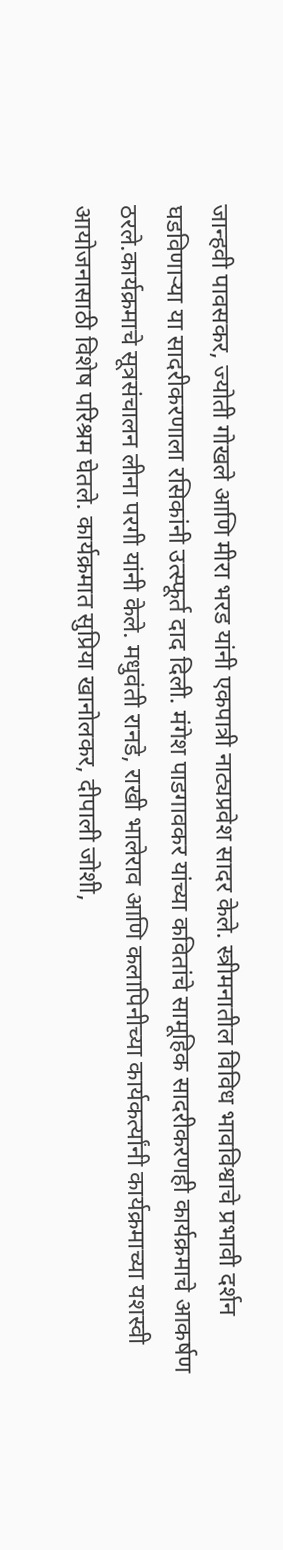जान्हवी पावसकर, ज्योती गोखले आणि मीरा भरड यांनी एकपात्री नाट्यप्रवेश सादर केले. स्त्रीमनातील विविध भावविश्वाचे प्रभावी दर्शन घडविणाऱ्या या सादरीकरणाला रसिकांनी उत्स्फूर्त दाद दिली. मंगेश पाडगावकर यांच्या कवितांचे सामूहिक सादरीकरणही कार्यक्रमाचे आकर्षण ठरले.कार्यक्रमाचे सूत्रसंचालन लीना परगी यांनी केले. मधुवंती रानडे, राखी भालेराव आणि कलापिनीच्या कार्यकर्त्यांनी कार्यक्रमाच्या यशस्वी आयोजनासाठी विशेष परिश्रम घेतले. कार्यक्रमात सुप्रिया खानोलकर, दीपाली जोशी,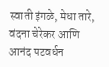स्वाती इंगळे, मेधा तारे, वंदना चेरेकर आणि आनंद पटवर्धन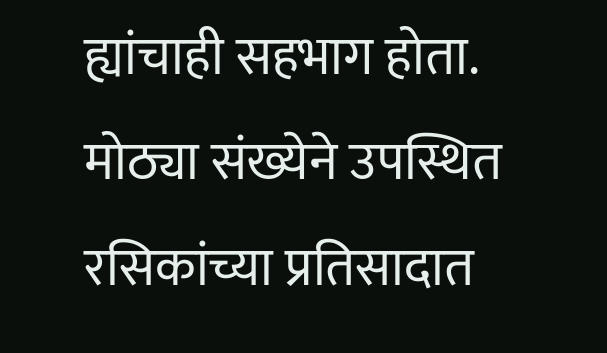ह्यांचाही सहभाग होता. मोठ्या संख्येने उपस्थित रसिकांच्या प्रतिसादात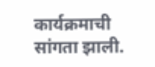कार्यक्रमाची सांगता झाली.